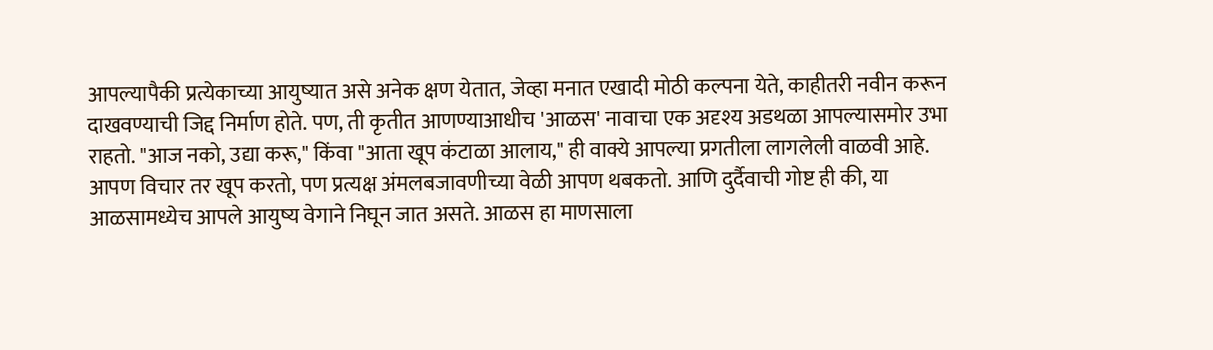आपल्यापैकी प्रत्येकाच्या आयुष्यात असे अनेक क्षण येतात, जेव्हा मनात एखादी मोठी कल्पना येते, काहीतरी नवीन करून दाखवण्याची जिद्द निर्माण होते. पण, ती कृतीत आणण्याआधीच 'आळस' नावाचा एक अदृश्य अडथळा आपल्यासमोर उभा राहतो. "आज नको, उद्या करू," किंवा "आता खूप कंटाळा आलाय," ही वाक्ये आपल्या प्रगतीला लागलेली वाळवी आहे. आपण विचार तर खूप करतो, पण प्रत्यक्ष अंमलबजावणीच्या वेळी आपण थबकतो. आणि दुर्दैवाची गोष्ट ही की, या आळसामध्येच आपले आयुष्य वेगाने निघून जात असते. आळस हा माणसाला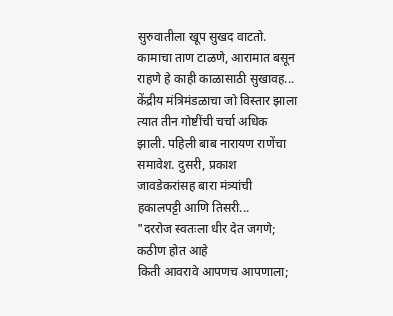सुरुवातीला खूप सुखद वाटतो. कामाचा ताण टाळणे, आरामात बसून राहणे हे काही काळासाठी सुखावह...
केंद्रीय मंत्रिमंडळाचा जो विस्तार झाला त्यात तीन गोष्टींची चर्चा अधिक झाली. पहिली बाब नारायण राणेंचा समावेश. दुसरी, प्रकाश जावडेकरांसह बारा मंत्र्यांची हकालपट्टी आणि तिसरी...
"दररोज स्वतःला धीर देत जगणे; कठीण होत आहे
किती आवरावे आपणच आपणाला;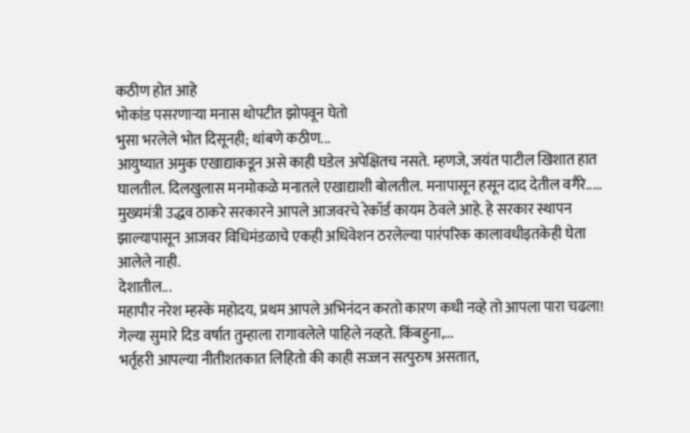कठीण होत आहे
भोकांड पसरणाऱ्या मनास थोपटीत झोपवून घेतो
भुसा भरलेले भोत दिसूनही; थांबणे कठीण...
आयुष्यात अमुक एखाद्याकडून असे काही घडेल अपेक्षितच नसते. म्हणजे, जयंत पाटील खिशात हात घालतील. दिलखुलास मनमोकळे मनातले एखाद्याशी बोलतील. मनापासून हसून दाद देतील वगैरे.....
मुख्यमंत्री उद्धव ठाकरे सरकारने आपले आजवरचे रेकॉर्ड कायम ठेवले आहे. हे सरकार स्थापन झाल्यापासून आजवर विधिमंडळाचे एकही अधिवेशन ठरलेल्या पारंपरिक कालावधीइतकेही घेता आलेले नाही.
देशातील...
महापौर नरेश म्हस्के महोदय, प्रथम आपले अभिनंदन करतो कारण कधी नव्हे तो आपला पारा चढला! गेल्या सुमारे दिड वर्षात तुम्हाला रागावलेले पाहिले नव्हते. किंबहुना,...
भर्तृहरी आपल्या नीतीशतकात लिहितो की काही सज्जन सत्पुरुष असतात,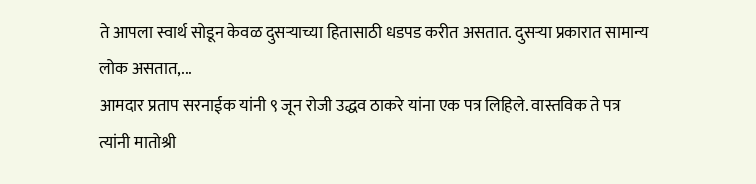ते आपला स्वार्थ सोडून केवळ दुसऱ्याच्या हितासाठी धडपड करीत असतात. दुसऱ्या प्रकारात सामान्य लोक असतात,...
आमदार प्रताप सरनाईक यांनी ९ जून रोजी उद्धव ठाकरे यांना एक पत्र लिहिले. वास्तविक ते पत्र त्यांनी मातोश्री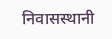निवासस्थानी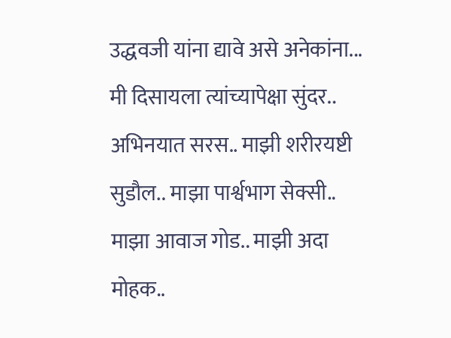उद्धवजी यांना द्यावे असे अनेकांना...
मी दिसायला त्यांच्यापेक्षा सुंदर.. अभिनयात सरस.. माझी शरीरयष्टी सुडौल.. माझा पार्श्वभाग सेक्सी.. माझा आवाज गोड.. माझी अदा मोहक..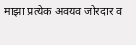माझा प्रत्येक अवयव जोरदार व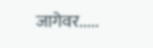जागेवर.....